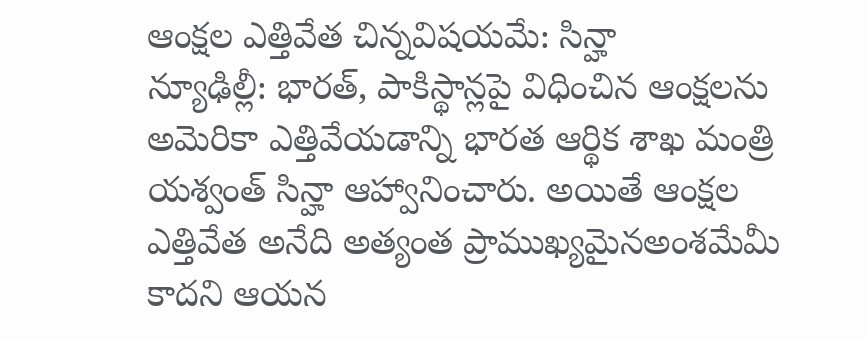ఆంక్షల ఎత్తివేత చిన్నవిషయమే: సిన్హా
న్యూఢిల్లీ: భారత్, పాకిస్థాన్లపై విధించిన ఆంక్షలను అమెరికా ఎత్తివేయడాన్ని భారత ఆర్థిక శాఖ మంత్రి యశ్వంత్ సిన్హా ఆహ్వానించారు. అయితే ఆంక్షల ఎత్తివేత అనేది అత్యంత ప్రాముఖ్యమైనఅంశమేమీ కాదని ఆయన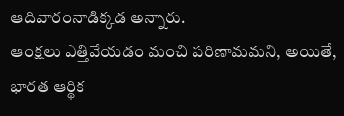ఆదివారంనాడిక్కడ అన్నారు.
ఆంక్షలు ఎత్తివేయడం మంచి పరిణామమని, అయితే, భారత ఆర్థిక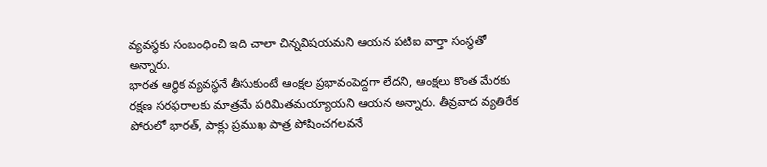వ్యవస్థకు సంబంధించి ఇది చాలా చిన్నవిషయమని ఆయన పటిఐ వార్తా సంస్థతో అన్నారు.
భారత ఆర్థిక వ్యవస్థనే తీసుకుంటే ఆంక్షల ప్రభావంపెద్దగా లేదని, ఆంక్షలు కొంత మేరకు రక్షణ సరఫరాలకు మాత్రమే పరిమితమయ్యాయని ఆయన అన్నారు. తీవ్రవాద వ్యతిరేక పోరులో భారత్, పాక్లు ప్రముఖ పాత్ర పోషించగలవనే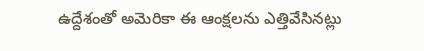ఉద్దేశంతో అమెరికా ఈ ఆంక్షలను ఎత్తివేసినట్లు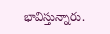భావిస్తున్నారు.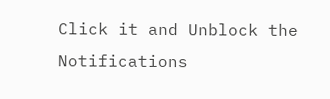Click it and Unblock the Notifications